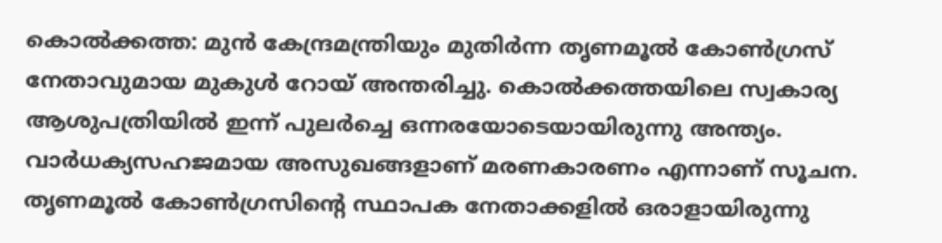കൊൽക്കത്ത: മുൻ കേന്ദ്രമന്ത്രിയും മുതിർന്ന തൃണമൂൽ കോൺഗ്രസ് നേതാവുമായ മുകുൾ റോയ് അന്തരിച്ചു. കൊൽക്കത്തയിലെ സ്വകാര്യ ആശുപത്രിയിൽ ഇന്ന് പുലർച്ചെ ഒന്നരയോടെയായിരുന്നു അന്ത്യം. വാർധക്യസഹജമായ അസുഖങ്ങളാണ് മരണകാരണം എന്നാണ് സൂചന.
തൃണമൂൽ കോൺഗ്രസിന്റെ സ്ഥാപക നേതാക്കളിൽ ഒരാളായിരുന്നു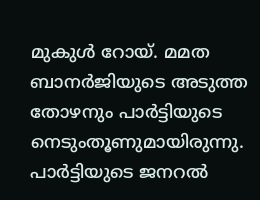മുകുൾ റോയ്. മമത ബാനർജിയുടെ അടുത്ത തോഴനും പാർട്ടിയുടെ നെടുംതൂണുമായിരുന്നു. പാർട്ടിയുടെ ജനറൽ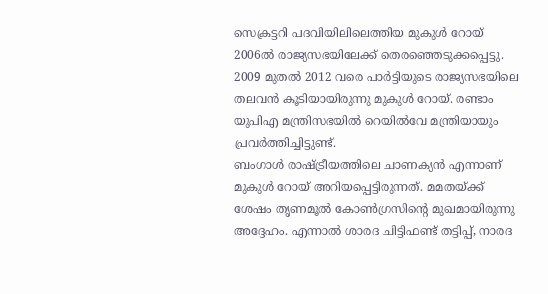സെക്രട്ടറി പദവിയിലിലെത്തിയ മുകുൾ റോയ് 2006ൽ രാജ്യസഭയിലേക്ക് തെരഞ്ഞെടുക്കപ്പെട്ടു. 2009 മുതൽ 2012 വരെ പാർട്ടിയുടെ രാജ്യസഭയിലെ തലവൻ കൂടിയായിരുന്നു മുകുൾ റോയ്. രണ്ടാം യുപിഎ മന്ത്രിസഭയിൽ റെയിൽവേ മന്ത്രിയായും പ്രവർത്തിച്ചിട്ടുണ്ട്.
ബംഗാൾ രാഷ്ട്രീയത്തിലെ ചാണക്യൻ എന്നാണ് മുകുൾ റോയ് അറിയപ്പെട്ടിരുന്നത്. മമതയ്ക്ക് ശേഷം തൃണമൂൽ കോൺഗ്രസിന്റെ മുഖമായിരുന്നു അദ്ദേഹം. എന്നാൽ ശാരദ ചിട്ടിഫണ്ട് തട്ടിപ്പ്, നാരദ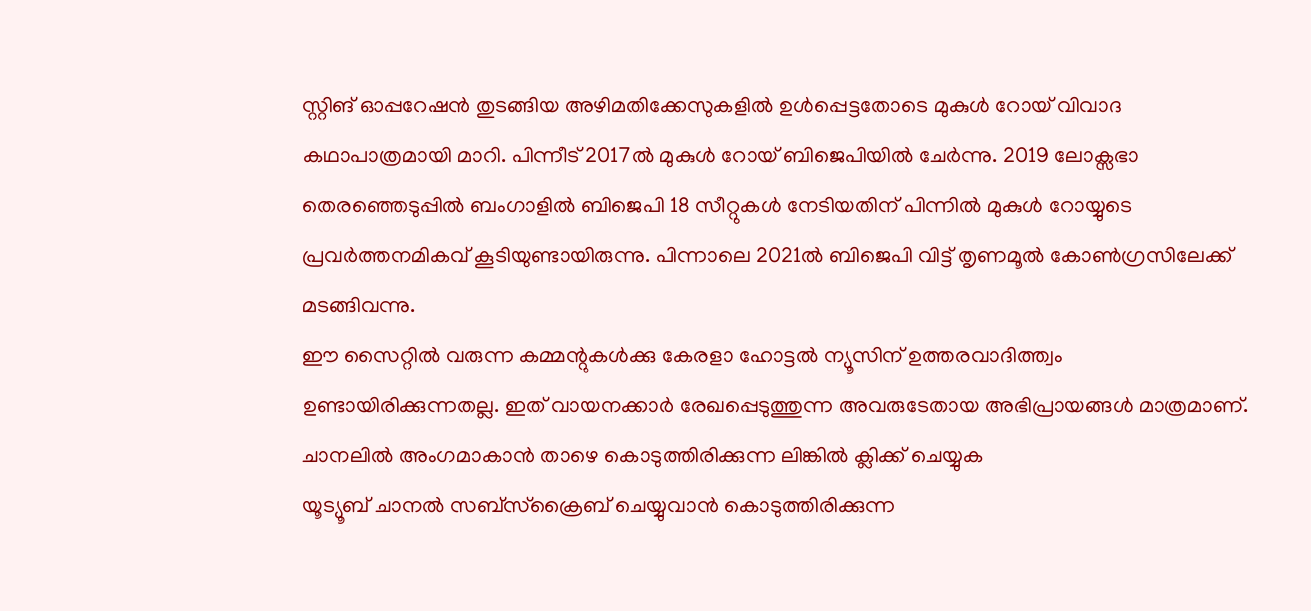സ്റ്റിങ് ഓപ്പറേഷൻ തുടങ്ങിയ അഴിമതിക്കേസുകളിൽ ഉൾപ്പെട്ടതോടെ മുകുൾ റോയ് വിവാദ കഥാപാത്രമായി മാറി. പിന്നീട് 2017ൽ മുകുൾ റോയ് ബിജെപിയിൽ ചേർന്നു. 2019 ലോക്സഭാ തെരഞ്ഞെടുപ്പിൽ ബംഗാളിൽ ബിജെപി 18 സീറ്റുകൾ നേടിയതിന് പിന്നിൽ മുകുൾ റോയ്യുടെ പ്രവർത്തനമികവ് കൂടിയുണ്ടായിരുന്നു. പിന്നാലെ 2021ൽ ബിജെപി വിട്ട് തൃണമൂൽ കോൺഗ്രസിലേക്ക് മടങ്ങിവന്നു.
ഈ സൈറ്റിൽ വരുന്ന കമ്മന്റുകൾക്കു കേരളാ ഹോട്ടൽ ന്യൂസിന് ഉത്തരവാദിത്ത്വം ഉണ്ടായിരിക്കുന്നതല്ല. ഇത് വായനക്കാർ രേഖപ്പെടുത്തുന്ന അവരുടേതായ അഭിപ്രായങ്ങൾ മാത്രമാണ്.
ചാനലിൽ അംഗമാകാൻ താഴെ കൊടുത്തിരിക്കുന്ന ലിങ്കിൽ ക്ലിക്ക് ചെയ്യുക
യൂട്യൂബ് ചാനൽ സബ്സ്ക്രൈബ് ചെയ്യുവാൻ കൊടുത്തിരിക്കുന്ന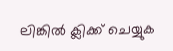ലിങ്കിൽ ക്ലിക്ക് ചെയ്യുക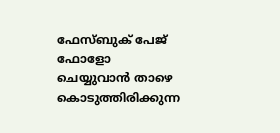ഫേസ്ബുക് പേജ് ഫോളോ ചെയ്യുവാൻ താഴെ കൊടുത്തിരിക്കുന്ന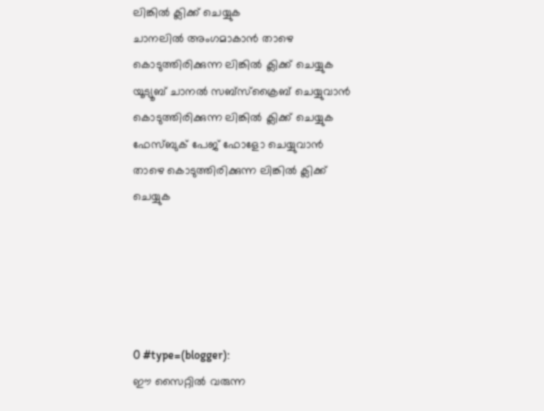ലിങ്കിൽ ക്ലിക്ക് ചെയ്യുക
ചാനലിൽ അംഗമാകാൻ താഴെ കൊടുത്തിരിക്കുന്ന ലിങ്കിൽ ക്ലിക്ക് ചെയ്യുക
യൂട്യൂബ് ചാനൽ സബ്സ്ക്രൈബ് ചെയ്യുവാൻ കൊടുത്തിരിക്കുന്ന ലിങ്കിൽ ക്ലിക്ക് ചെയ്യുക
ഫേസ്ബുക് പേജ് ഫോളോ ചെയ്യുവാൻ താഴെ കൊടുത്തിരിക്കുന്ന ലിങ്കിൽ ക്ലിക്ക് ചെയ്യുക





0 #type=(blogger):
ഈ സൈറ്റിൽ വരുന്ന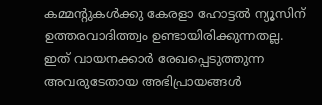കമ്മന്റുകൾക്കു കേരളാ ഹോട്ടൽ ന്യൂസിന് ഉത്തരവാദിത്ത്വം ഉണ്ടായിരിക്കുന്നതല്ല. ഇത് വായനക്കാർ രേഖപ്പെടുത്തുന്ന അവരുടേതായ അഭിപ്രായങ്ങൾ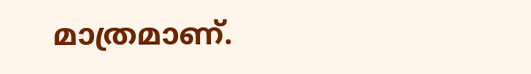മാത്രമാണ്.